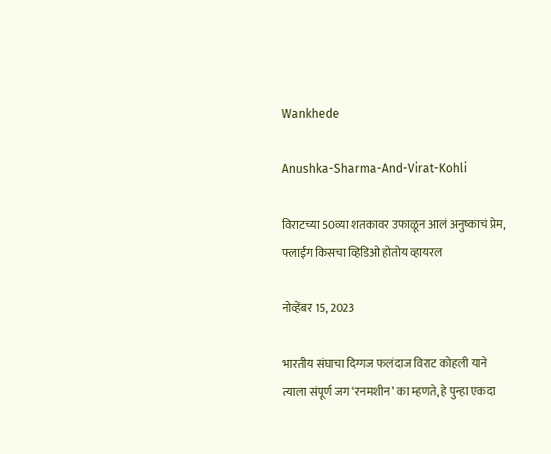Wankhede

Anushka-Sharma-And-Virat-Kohli

विराटच्या 50व्या शतकावर उफाळून आलं अनुष्काचं प्रेम, फ्लाईंग किसचा व्हिडिओ होतोय व्हायरल

नोव्हेंबर 15, 2023

भारतीय संघाचा दिग्गज फलंदाज विराट कोहली याने त्याला संपूर्ण जग ‘रनमशीन’ का म्हणते, हे पुन्हा एकदा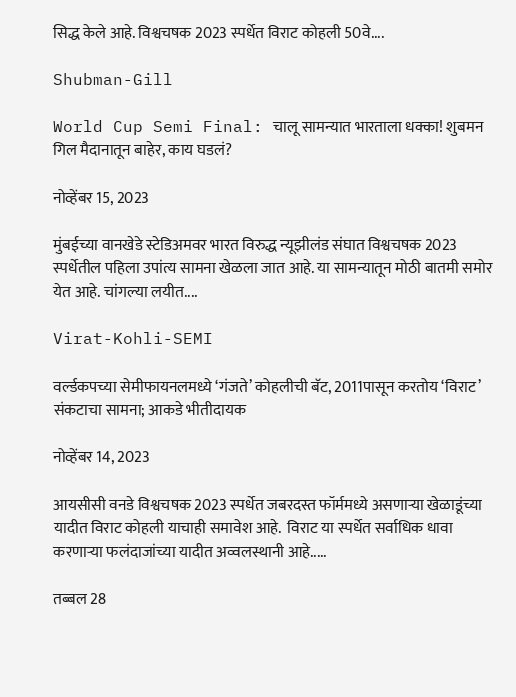सिद्ध केले आहे. विश्वचषक 2023 स्पर्धेत विराट कोहली 50वे....

Shubman-Gill

World Cup Semi Final: चालू सामन्यात भारताला धक्का! शुबमन गिल मैदानातून बाहेर, काय घडलं?

नोव्हेंबर 15, 2023

मुंबईच्या वानखेडे स्टेडिअमवर भारत विरुद्ध न्यूझीलंड संघात विश्वचषक 2023 स्पर्धेतील पहिला उपांत्य सामना खेळला जात आहे. या सामन्यातून मोठी बातमी समोर येत आहे. चांगल्या लयीत....

Virat-Kohli-SEMI

वर्ल्डकपच्या सेमीफायनलमध्ये ‘गंजते’ कोहलीची बॅट, 2011पासून करतोय ‘विराट’ संकटाचा सामना; आकडे भीतीदायक

नोव्हेंबर 14, 2023

आयसीसी वनडे विश्वचषक 2023 स्पर्धेत जबरदस्त फॉर्ममध्ये असणाऱ्या खेळाडूंच्या यादीत विराट कोहली याचाही समावेश आहे.  विराट या स्पर्धेत सर्वाधिक धावा करणाऱ्या फलंदाजांच्या यादीत अव्वलस्थानी आहे.....

तब्बल 28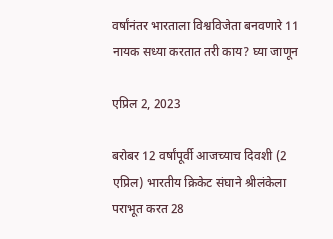वर्षांनंतर भारताला विश्वविजेता बनवणारे 11 नायक सध्या करतात तरी काय? घ्या जाणून

एप्रिल 2, 2023

बरोबर 12 वर्षांपूर्वी आजच्याच दिवशी (2 एप्रिल) भारतीय क्रिकेट संघाने श्रीलंकेला पराभूत करत 28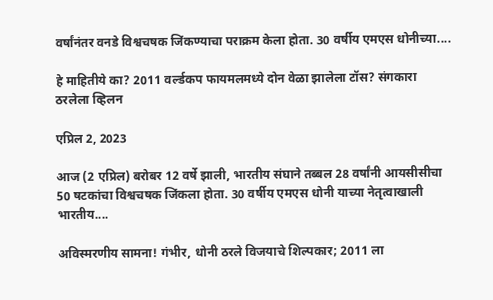वर्षांनंतर वनडे विश्वचषक जिंकण्याचा पराक्रम केला होता. 30 वर्षीय एमएस धोनीच्या....

हे माहितीये का? 2011 वर्ल्डकप फायमलमध्ये दोन वेळा झालेला टॉस? संगकारा ठरलेला व्हिलन

एप्रिल 2, 2023

आज (2 एप्रिल) बरोबर 12 वर्षे झाली, भारतीय संघाने तब्बल 28 वर्षांनी आयसीसीचा 50 षटकांचा विश्वचषक जिंकला होता. 30 वर्षीय एमएस धोनी याच्या नेतृत्वाखाली भारतीय....

अविस्मरणीय सामना! गंभीर, धोनी ठरले विजयाचे शिल्पकार; 2011 ला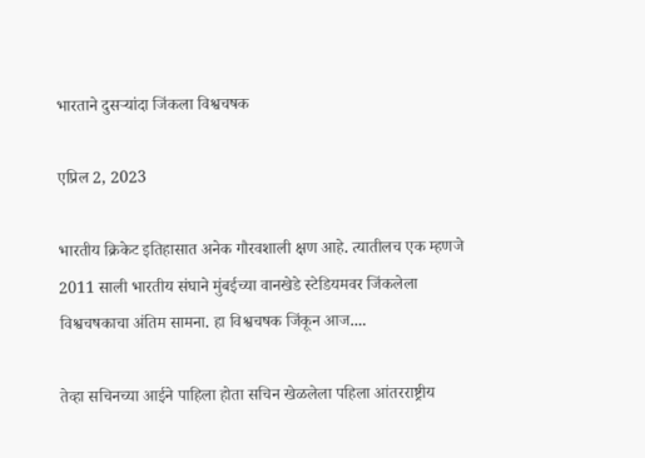भारताने दुसऱ्यांदा जिंकला विश्वचषक

एप्रिल 2, 2023

भारतीय क्रिकेट इतिहासात अनेक गौरवशाली क्षण आहे. त्यातीलच एक म्हणजे 2011 साली भारतीय संघाने मुंबईच्या वानखेडे स्टेडियमवर जिंकलेला विश्वचषकाचा अंतिम सामना. हा विश्वचषक जिंकून आज....

तेव्हा सचिनच्या आईने पाहिला होता सचिन खेळलेला पहिला आंतरराष्ट्रीय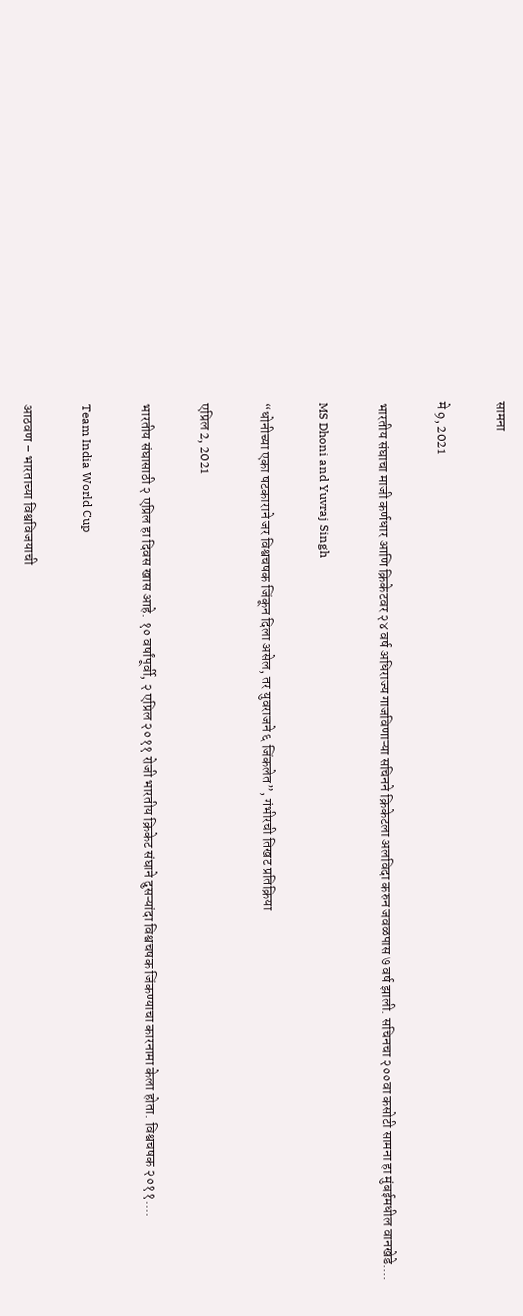सामना

मे 9, 2021

भारतीय संघाचा माजी कर्णधार आणि क्रिकेटवर २४ वर्ष अधिराज्य गाजविणाऱ्या सचिनने क्रिकेटला अलविदा करुन जवळपास ७ वर्ष झाली. सचिनचा २००वा कसोटी सामना हा मुंबईमधील वानखेडे....

MS Dhoni and Yuvraj Singh

“धोनीच्या एका षटकाराने जर विश्वचषक जिंकून दिला असेल, तर युवराजने ६ जिंकलेत”, गंभीरची तिखट प्रतिक्रिया

एप्रिल 2, 2021

भारतीय संघासाठी २ एप्रिल हा दिवस खास आहे. १० वर्षांपूर्वी, २ एप्रिल २०११ रोजी भारतीय क्रिकेट संघाने दुसऱ्यांदा विश्वचषक जिंकण्याचा कारनामा केला होता. विश्वचषक २०११....

Team India World Cup

आठवण – भारताच्या विश्वविजयाची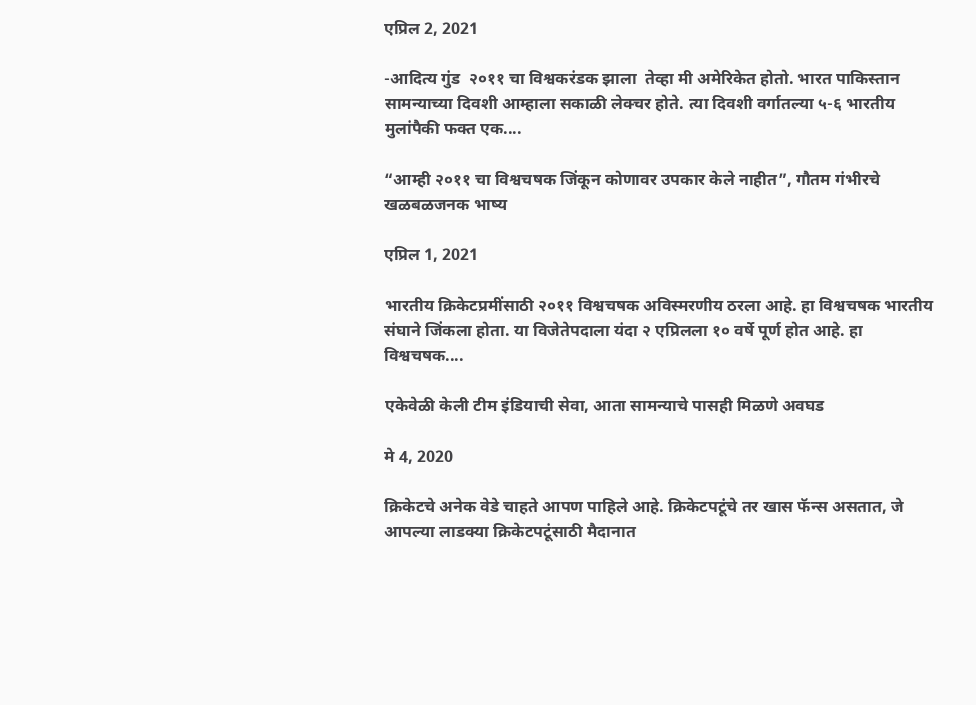एप्रिल 2, 2021

-आदित्य गुंड  २०११ चा विश्वकरंडक झाला  तेव्हा मी अमेरिकेत होतो. भारत पाकिस्तान सामन्याच्या दिवशी आम्हाला सकाळी लेक्चर होते. त्या दिवशी वर्गातल्या ५-६ भारतीय मुलांपैकी फक्त एक....

“आम्ही २०११ चा विश्वचषक जिंकून कोणावर उपकार केले नाहीत”, गौतम गंभीरचे खळबळजनक भाष्य

एप्रिल 1, 2021

भारतीय क्रिकेटप्रमींसाठी २०११ विश्वचषक अविस्मरणीय ठरला आहे. हा विश्वचषक भारतीय संघाने जिंकला होता. या विजेतेपदाला यंदा २ एप्रिलला १० वर्षे पूर्ण होत आहे. हा विश्वचषक....

एकेवेळी केली टीम इंडियाची सेवा, आता सामन्याचे पासही मिळणे अवघड

मे 4, 2020

क्रिकेटचे अनेक वेडे चाहते आपण पाहिले आहे. क्रिकेटपटूंचे तर खास फॅन्स असतात, जे आपल्या लाडक्या क्रिकेटपटूंसाठी मैदानात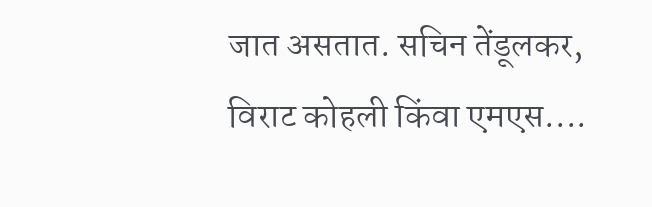जात असतात. सचिन तेंडूलकर, विराट कोहली किंवा एमएस....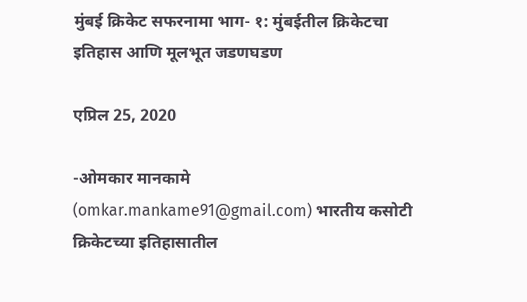मुंबई क्रिकेट सफरनामा भाग- १: मुंबईतील क्रिकेटचा इतिहास आणि मूलभूत जडणघडण

एप्रिल 25, 2020

-ओमकार मानकामे (omkar.mankame91@gmail.com) भारतीय कसोटी क्रिकेटच्या इतिहासातील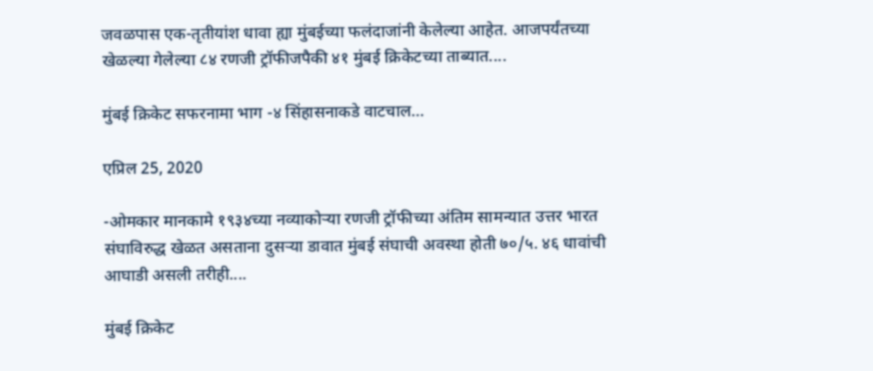जवळपास एक-तृतीयांश धावा ह्या मुंबईच्या फलंदाजांनी केलेल्या आहेत. आजपर्यंतच्या खेळल्या गेलेल्या ८४ रणजी ट्रॉफीजपैकी ४१ मुंबई क्रिकेटच्या ताब्यात....

मुंबई क्रिकेट सफरनामा भाग -४ सिंहासनाकडे वाटचाल…

एप्रिल 25, 2020

-ओमकार मानकामे १९३४च्या नव्याकोऱ्या रणजी ट्रॉफीच्या अंतिम सामन्यात उत्तर भारत संघाविरुद्ध खेळत असताना दुसऱ्या डावात मुंबई संघाची अवस्था होती ७०/५. ४६ धावांची आघाडी असली तरीही....

मुंबई क्रिकेट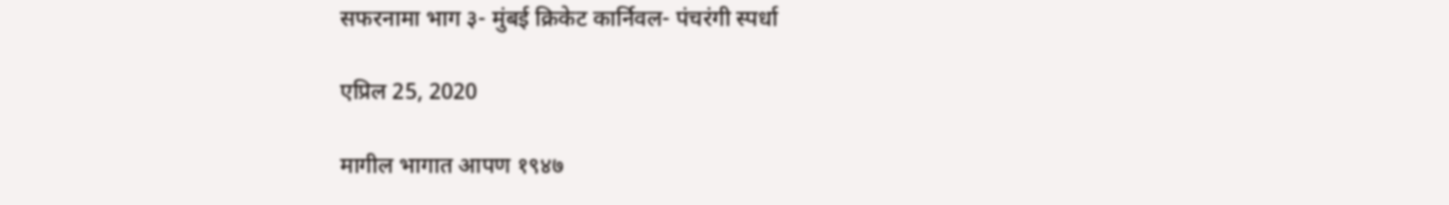सफरनामा भाग ३- मुंबई क्रिकेट कार्निवल- पंचरंगी स्पर्धा

एप्रिल 25, 2020

मागील भागात आपण १९४७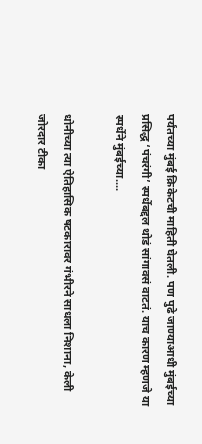पर्यंतच्या मुंबई क्रिकेटची माहिती घेतली. पण पुढे जाण्याआधी मुंबईच्या प्रसिद्ध ‘पंचरंगी’ स्पर्धेबद्दल थोडं सांगावसं वाटतं. याच कारण म्हणजे या स्पर्धेने मुंबईच्या....

धोनीच्या त्या ऐतिहासिक षटकारावर गंभीरने साधला निशाना, केली जोरदार टीका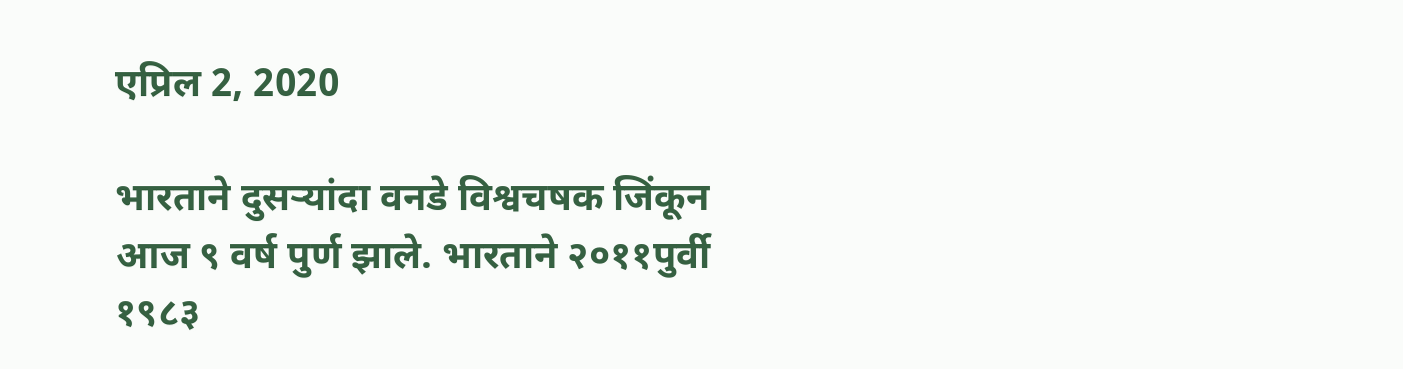एप्रिल 2, 2020

भारताने दुसऱ्यांदा वनडे विश्वचषक जिंकून आज ९ वर्ष पुर्ण झाले. भारताने २०११पुर्वी १९८३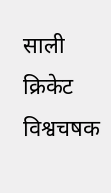साली क्रिकेट विश्वचषक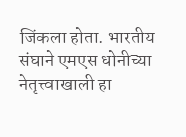जिंकला होता. भारतीय संघाने एमएस धोनीच्या नेतृत्त्वाखाली हा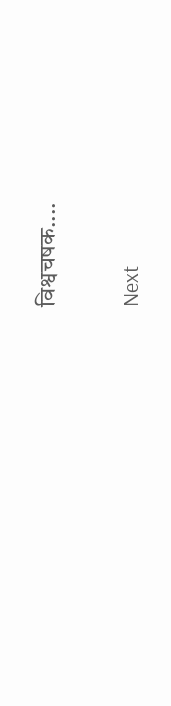विश्वचषक....

Next